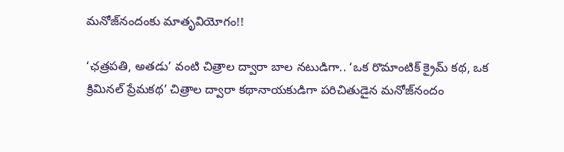మనోజ్‌నందంకు మాతృవియోగం!!

‘ఛత్రపతి, అతడు’ వంటి చిత్రాల ద్వారా బాల నటుడిగా.. ‘ఒక రొమాంటిక్‌ క్రైమ్‌ కథ, ఒక క్రిమినల్‌ ప్రేమకథ’ చిత్రాల ద్వారా కథానాయకుడిగా పరిచితుడైన మనోజ్‌నందం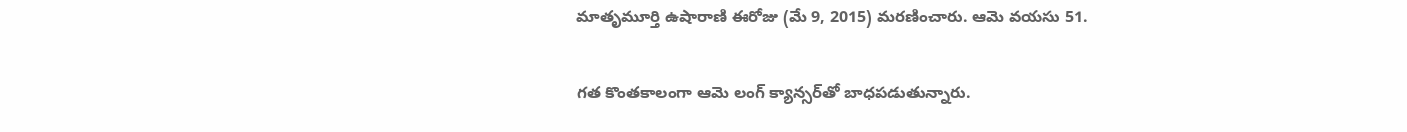మాతృమూర్తి ఉషారాణి ఈరోజు (మే 9, 2015) మరణించారు. ఆమె వయసు 51.

గత కొంతకాలంగా ఆమె లంగ్‌ క్యాన్సర్‌తో బాధపడుతున్నారు.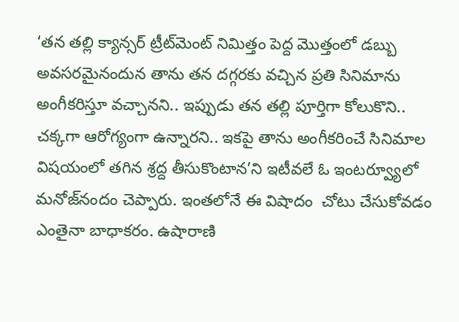‘తన తల్లి క్యాన్సర్‌ ట్రీట్‌మెంట్‌ నిమిత్తం పెద్ద మొత్తంలో డబ్బు అవసరమైనందున తాను తన దగ్గరకు వచ్చిన ప్రతి సినిమాను అంగీకరిస్తూ వచ్చానని.. ఇప్పుడు తన తల్లి పూర్తిగా కోలుకొని.. చక్కగా ఆరోగ్యంగా ఉన్నారని.. ఇకపై తాను అంగీకరించే సినిమాల విషయంలో తగిన శ్రద్ద తీసుకొంటాన’ని ఇటీవలే ఓ ఇంటర్వ్యూలో మనోజ్‌నందం చెప్పారు. ఇంతలోనే ఈ విషాదం  చోటు చేసుకోవడం ఎంతైనా బాధాకరం. ఉషారాణి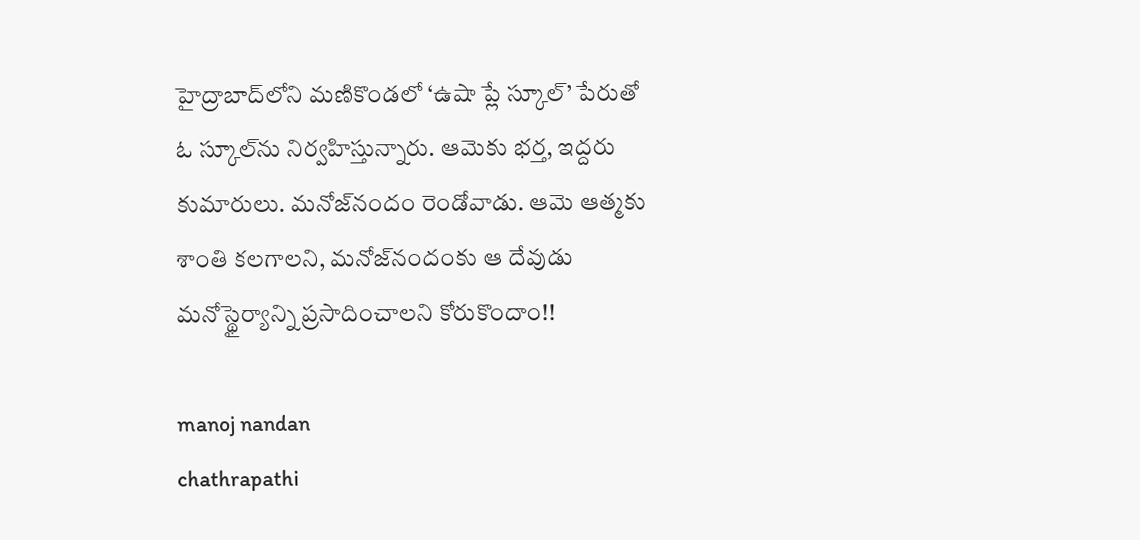హైద్రాబాద్‌లోని మణికొండలో ‘ఉషా ప్లే స్కూల్‌’ పేరుతో ఓ స్కూల్‌ను నిర్వహిస్తున్నారు. ఆమెకు భర్త, ఇద్దరు కుమారులు. మనోజ్‌నందం రెండోవాడు. ఆమె ఆత్మకు శాంతి కలగాలని, మనోజ్‌నందంకు ఆ దేవుడు మనోస్థైర్యాన్ని ప్రసాదించాలని కోరుకొందాం!!

manoj nandan
chathrapathi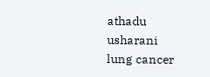athadu
usharani
lung cancer